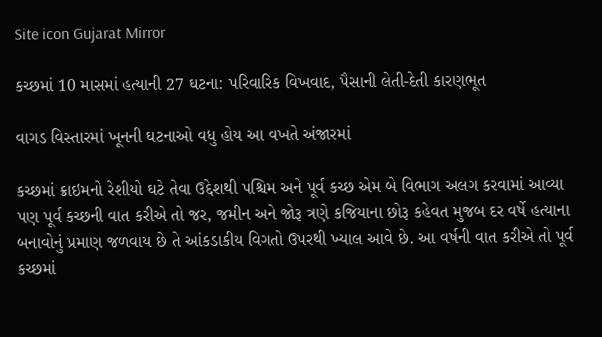Site icon Gujarat Mirror

કચ્છમાં 10 માસમાં હત્યાની 27 ઘટના: પરિવારિક વિખવાદ, પૈસાની લેતી-દેતી કારણભૂત

વાગડ વિસ્તારમાં ખૂનની ઘટનાઓ વધુ હોય આ વખતે અંજારમાં

કચ્છમાં ક્રાઇમનો રેશીયો ઘટે તેવા ઉદ્દેશથી પશ્ચિમ અને પૂર્વ કચ્છ એમ બે વિભાગ અલગ કરવામાં આવ્યા પણ પૂર્વ કચ્છની વાત કરીએ તો જર, જમીન અને જોરૂ ત્રણે કજિયાના છોરૂ કહેવત મુજબ દર વર્ષે હત્યાના બનાવોનું પ્રમાણ જળવાય છે તે આંકડાકીય વિગતો ઉપરથી ખ્યાલ આવે છે. આ વર્ષની વાત કરીએ તો પૂર્વ કચ્છમાં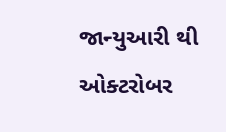જાન્યુઆરી થી ઓક્ટરોબર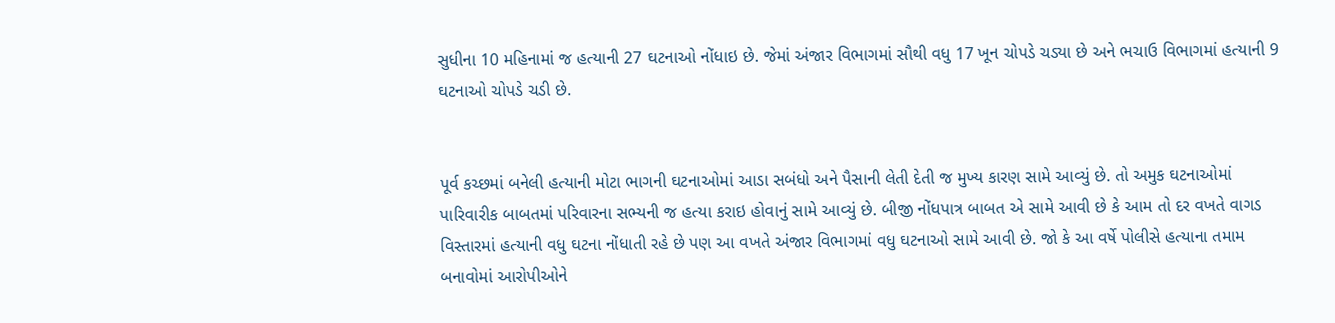સુધીના 10 મહિનામાં જ હત્યાની 27 ઘટનાઓ નોંધાઇ છે. જેમાં અંજાર વિભાગમાં સૌથી વધુ 17 ખૂન ચોપડે ચડ્યા છે અને ભચાઉ વિભાગમાં હત્યાની 9 ઘટનાઓ ચોપડે ચડી છે.


પૂર્વ કચ્છમાં બનેલી હત્યાની મોટા ભાગની ઘટનાઓમાં આડા સબંધો અને પૈસાની લેતી દેતી જ મુખ્ય કારણ સામે આવ્યું છે. તો અમુક ઘટનાઓમાં પારિવારીક બાબતમાં પરિવારના સભ્યની જ હત્યા કરાઇ હોવાનું સામે આવ્યું છે. બીજી નોંધપાત્ર બાબત એ સામે આવી છે કે આમ તો દર વખતે વાગડ વિસ્તારમાં હત્યાની વધુ ઘટના નોંધાતી રહે છે પણ આ વખતે અંજાર વિભાગમાં વધુ ઘટનાઓ સામે આવી છે. જો કે આ વર્ષે પોલીસે હત્યાના તમામ બનાવોમાં આરોપીઓને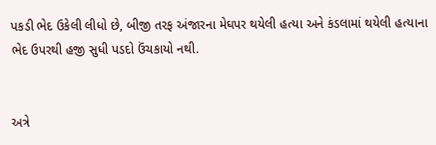પકડી ભેદ ઉકેલી લીધો છે, બીજી તરફ અંજારના મેઘપર થયેલી હત્યા અને કંડલામાં થયેલી હત્યાના ભેદ ઉપરથી હજી સુધી પડદો ઉંચકાયો નથી.


અત્રે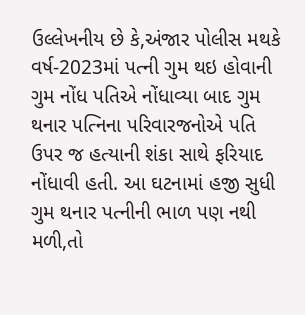ઉલ્લેખનીય છે કે,અંજાર પોલીસ મથકે વર્ષ-2023માં પત્ની ગુમ થઇ હોવાની ગુમ નોંધ પતિએ નોંધાવ્યા બાદ ગુમ થનાર પત્નિના પરિવારજનોએ પતિ ઉપર જ હત્યાની શંકા સાથે ફરિયાદ નોંધાવી હતી. આ ઘટનામાં હજી સુધી ગુમ થનાર પત્નીની ભાળ પણ નથી મળી,તો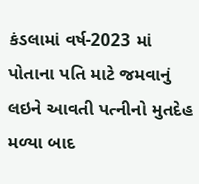કંડલામાં વર્ષ-2023 માં પોતાના પતિ માટે જમવાનું લઇને આવતી પત્નીનો મુતદેહ મળ્યા બાદ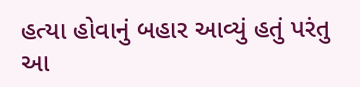હત્યા હોવાનું બહાર આવ્યું હતું પરંતુ આ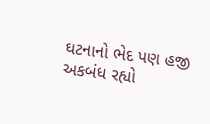ઘટનાનો ભેદ પણ હજી અકબંધ રહ્યો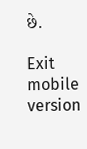છે.

Exit mobile version